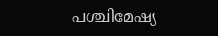പശ്ചിമേഷ്യ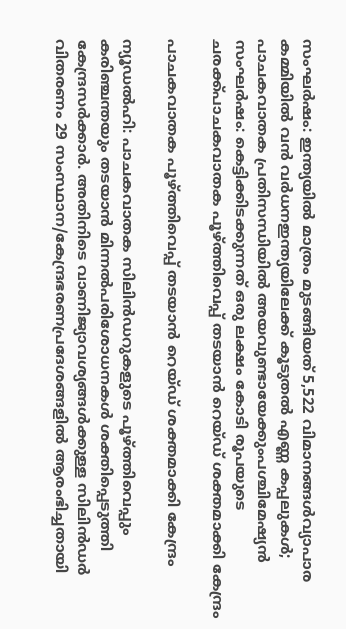സംഘർഷം: ഇന്ത്യയിൽ മാത്രം മുടങ്ങിയത് 5,522 വിമാനങ്ങൾവ്യാപാര കമ്മിയിൽ വൻ വർധനഇന്ത്യയിലേക്ക് കൂടുതല്‍ എണ്ണ കപ്പലുകള്‍; പാചകവാതക പ്രതിസന്ധിയില്‍ അയവുണ്ടായേക്കുംപശ്ചിമേഷ്യന്‍ സംഘര്‍ഷം: കെട്ടിക്കിടക്കുന്നത് ഒരു ലക്ഷം കോടി രൂപയുടെ ചരക്ക്പാചകവാതക പൂഴ്ത്തിവെപ്പ് തടയാന്‍ റെയ്ഡ് ശക്തമാക്കി കേന്ദ്രം

പാചകവാതക പൂഴ്ത്തിവെപ്പ് തടയാന്‍ റെയ്ഡ് ശക്തമാക്കി കേന്ദ്രം

ന്യൂഡല്‍ഹി: പാചകവാതക സിലിന്‍ഡറുകളുടെ പൂഴ്ത്തിവെപ്പും കരിഞ്ചന്തയും തടയാന്‍ മിന്നല്‍പരിശോധനകള്‍ ശക്തിപ്പെടുത്തി കേന്ദ്രസര്‍ക്കാര്‍. അതിനിടെ വാണിജ്യാവശ്യങ്ങള്‍ക്കുള്ള സിലിന്‍ഡര്‍ വിതരണം 29 സംസ്ഥാന/കേന്ദ്രഭരണപ്രദേശങ്ങളില്‍ ആരംഭിച്ചതായി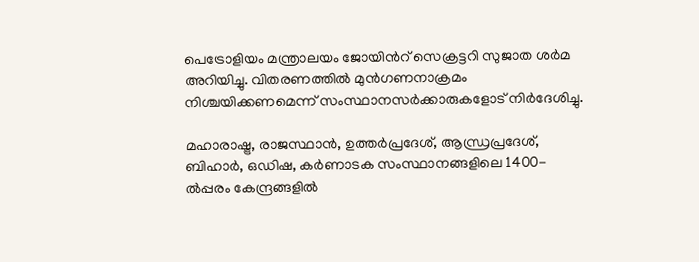പെട്രോളിയം മന്ത്രാലയം ജോയിന്‍റ് സെക്രട്ടറി സുജാത ശര്‍മ അറിയിച്ചു. വിതരണത്തില്‍ മുന്‍ഗണനാക്രമം നിശ്ചയിക്കണമെന്ന് സംസ്ഥാനസര്‍ക്കാരുകളോട് നിര്‍ദേശിച്ചു.

മഹാരാഷ്ട്ര, രാജസ്ഥാന്‍, ഉത്തര്‍പ്രദേശ്, ആന്ധ്രപ്രദേശ്, ബിഹാര്‍, ഒഡിഷ, കര്‍ണാടക സംസ്ഥാനങ്ങളിലെ 1400-ല്‍പ്പരം കേന്ദ്രങ്ങളില്‍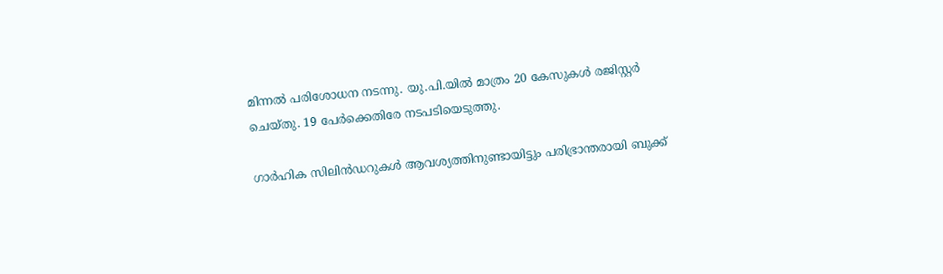മിന്നല്‍ പരിശോധന നടന്നു. യു.പി.യില്‍ മാത്രം 20 കേസുകള്‍ രജിസ്റ്റര്‍ ചെയ്തു. 19 പേര്‍ക്കെതിരേ നടപടിയെടുത്തു.

ഗാര്‍ഹിക സിലിന്‍ഡറുകള്‍ ആവശ്യത്തിനുണ്ടായിട്ടും പരിഭ്രാന്തരായി ബുക്ക്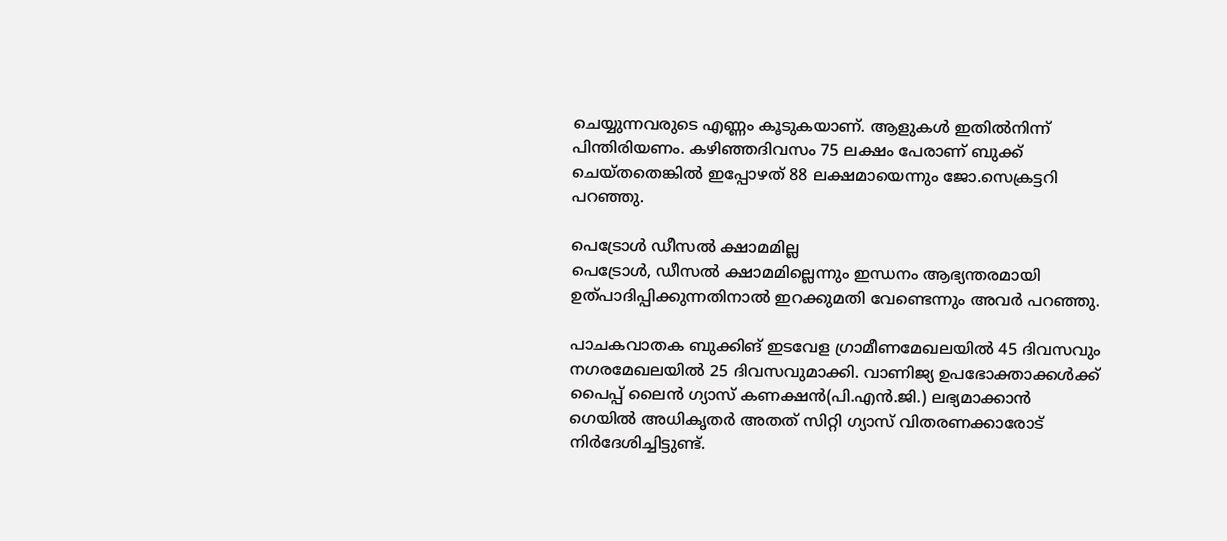ചെയ്യുന്നവരുടെ എണ്ണം കൂടുകയാണ്. ആളുകള്‍ ഇതില്‍നിന്ന് പിന്തിരിയണം. കഴിഞ്ഞദിവസം 75 ലക്ഷം പേരാണ് ബുക്ക് ചെയ്തതെങ്കില്‍ ഇപ്പോഴത് 88 ലക്ഷമായെന്നും ജോ.സെക്രട്ടറി പറഞ്ഞു.

പെട്രോള്‍ ഡീസല്‍ ക്ഷാമമില്ല
പെട്രോള്‍, ഡീസല്‍ ക്ഷാമമില്ലെന്നും ഇന്ധനം ആഭ്യന്തരമായി ഉത്പാദിപ്പിക്കുന്നതിനാല്‍ ഇറക്കുമതി വേണ്ടെന്നും അവര്‍ പറഞ്ഞു.

പാചകവാതക ബുക്കിങ് ഇടവേള ഗ്രാമീണമേഖലയില്‍ 45 ദിവസവും നഗരമേഖലയില്‍ 25 ദിവസവുമാക്കി. വാണിജ്യ ഉപഭോക്താക്കള്‍ക്ക് പൈപ്പ് ലൈന്‍ ഗ്യാസ് കണക്ഷന്‍(പി.എന്‍.ജി.) ലഭ്യമാക്കാന്‍ ഗെയില്‍ അധികൃതര്‍ അതത് സിറ്റി ഗ്യാസ് വിതരണക്കാരോട് നിര്‍ദേശിച്ചിട്ടുണ്ട്.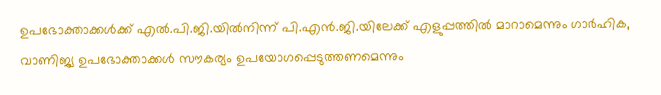ഉപഭോക്താക്കള്‍ക്ക് എല്‍.പി.ജി.യില്‍നിന്ന് പി.എന്‍.ജി.യിലേക്ക് എളുപ്പത്തില്‍ മാറാമെന്നും ഗാര്‍ഹിക, വാണിജ്യ ഉപഭോക്താക്കള്‍ സൗകര്യം ഉപയോഗപ്പെടുത്തണമെന്നും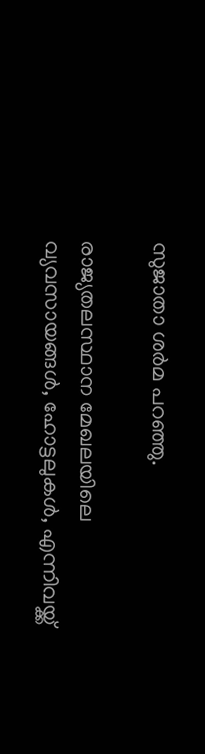സുജാതാ ശര്‍മ പറഞ്ഞു.

രാജ്യതലസ്ഥാന മേഖലയിലെ വ്യവസായങ്ങള്‍, ഹോട്ടലുകള്‍, എന്നിവയ്ക്ക്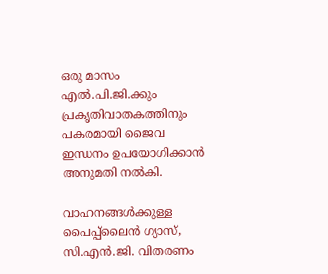ഒരു മാസം എല്‍.പി.ജി.ക്കും പ്രകൃതിവാതകത്തിനും പകരമായി ജൈവ ഇന്ധനം ഉപയോഗിക്കാന്‍ അനുമതി നല്‍കി.

വാഹനങ്ങള്‍ക്കുള്ള പൈപ്പ്ലൈന്‍ ഗ്യാസ്, സി.എന്‍.ജി. വിതരണം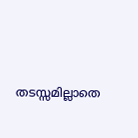തടസ്സമില്ലാതെ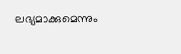ലഭ്യമാക്കുമെന്നും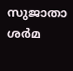സുജാതാ ശര്‍മ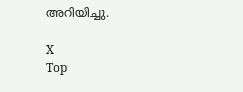അറിയിച്ചു.

X
Top